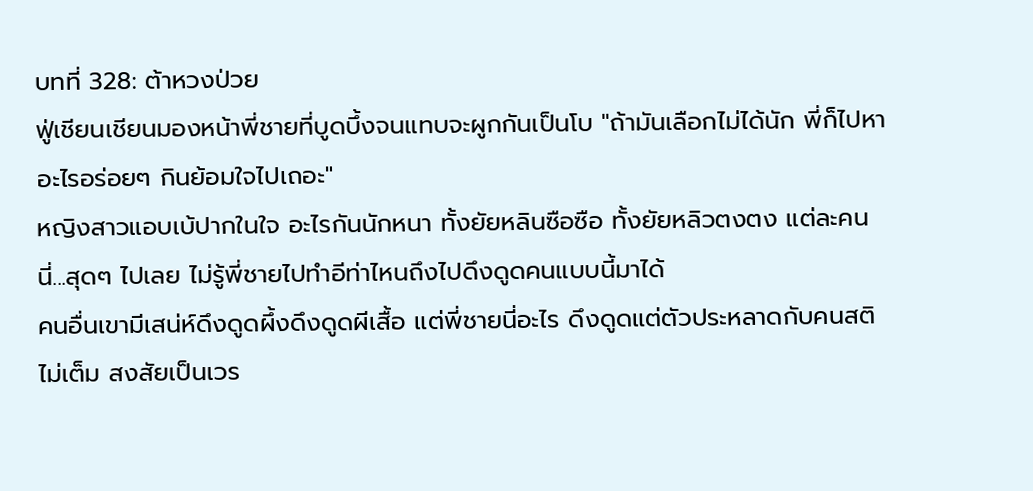บทที่ 328: ต้าหวงป่วย
ฟู่เชียนเชียนมองหน้าพี่ชายที่บูดบึ้งจนแทบจะผูกกันเป็นโบ "ถ้ามันเลือกไม่ได้นัก พี่ก็ไปหาอะไรอร่อยๆ กินย้อมใจไปเถอะ"
หญิงสาวแอบเบ้ปากในใจ อะไรกันนักหนา ทั้งยัยหลินซือซือ ทั้งยัยหลิวตงตง แต่ละคนนี่...สุดๆ ไปเลย ไม่รู้พี่ชายไปทำอีท่าไหนถึงไปดึงดูดคนแบบนี้มาได้
คนอื่นเขามีเสน่ห์ดึงดูดผึ้งดึงดูดผีเสื้อ แต่พี่ชายนี่อะไร ดึงดูดแต่ตัวประหลาดกับคนสติไม่เต็ม สงสัยเป็นเวร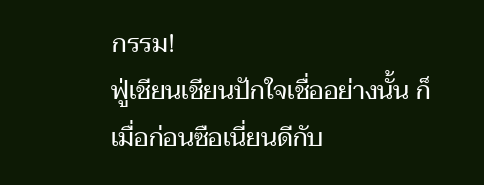กรรม!
ฟู่เชียนเชียนปักใจเชื่ออย่างนั้น ก็เมื่อก่อนซือเนี่ยนดีกับ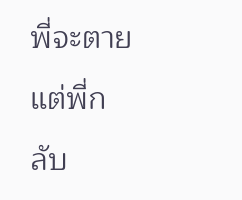พี่จะตาย แต่พี่กลับ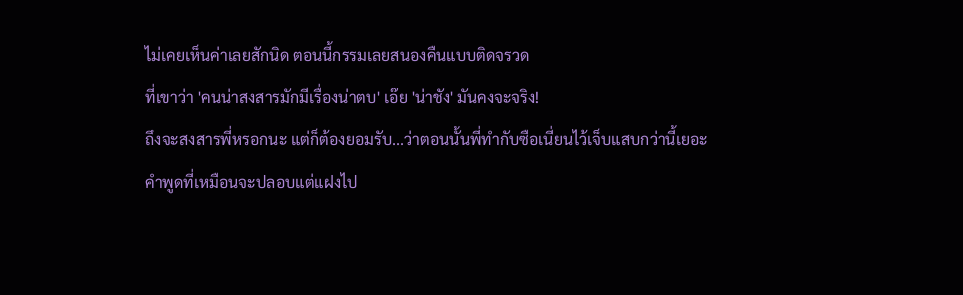ไม่เคยเห็นค่าเลยสักนิด ตอนนี้กรรมเลยสนองคืนแบบติดจรวด
ที่เขาว่า 'คนน่าสงสารมักมีเรื่องน่าตบ' เอ๊ย 'น่าชัง' มันคงจะจริง!
ถึงจะสงสารพี่หรอกนะ แต่ก็ต้องยอมรับ...ว่าตอนนั้นพี่ทำกับซือเนี่ยนไว้เจ็บแสบกว่านี้เยอะ
คำพูดที่เหมือนจะปลอบแต่แฝงไป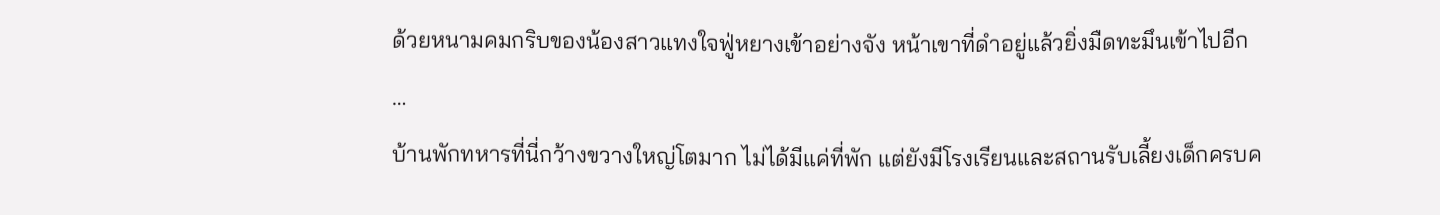ด้วยหนามคมกริบของน้องสาวแทงใจฟู่หยางเข้าอย่างจัง หน้าเขาที่ดำอยู่แล้วยิ่งมืดทะมึนเข้าไปอีก
…
บ้านพักทหารที่นี่กว้างขวางใหญ่โตมาก ไม่ได้มีแค่ที่พัก แต่ยังมีโรงเรียนและสถานรับเลี้ยงเด็กครบค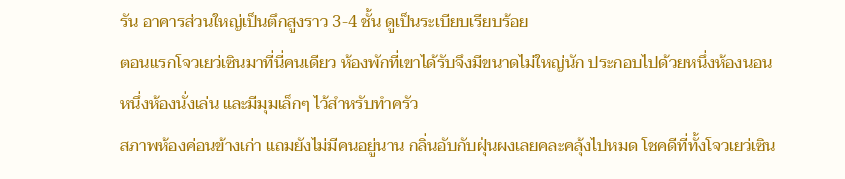รัน อาคารส่วนใหญ่เป็นตึกสูงราว 3-4 ชั้น ดูเป็นระเบียบเรียบร้อย
ตอนแรกโจวเยว่เซินมาที่นี่คนเดียว ห้องพักที่เขาได้รับจึงมีขนาดไม่ใหญ่นัก ประกอบไปด้วยหนึ่งห้องนอน หนึ่งห้องนั่งเล่น และมีมุมเล็กๆ ไว้สำหรับทำครัว
สภาพห้องค่อนข้างเก่า แถมยังไม่มีคนอยู่นาน กลิ่นอับกับฝุ่นผงเลยคละคลุ้งไปหมด โชคดีที่ทั้งโจวเยว่เซิน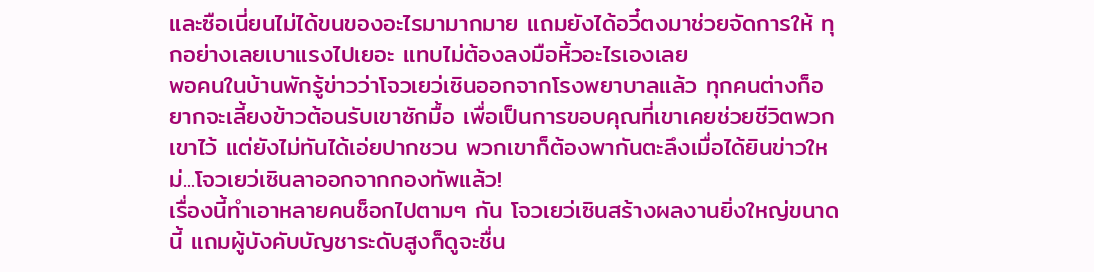และซือเนี่ยนไม่ได้ขนของอะไรมามากมาย แถมยังได้อวี๋ตงมาช่วยจัดการให้ ทุกอย่างเลยเบาแรงไปเยอะ แทบไม่ต้องลงมือหิ้วอะไรเองเลย
พอคนในบ้านพักรู้ข่าวว่าโจวเยว่เซินออกจากโรงพยาบาลแล้ว ทุกคนต่างก็อยากจะเลี้ยงข้าวต้อนรับเขาซักมื้อ เพื่อเป็นการขอบคุณที่เขาเคยช่วยชีวิตพวกเขาไว้ แต่ยังไม่ทันได้เอ่ยปากชวน พวกเขาก็ต้องพากันตะลึงเมื่อได้ยินข่าวใหม่...โจวเยว่เซินลาออกจากกองทัพแล้ว!
เรื่องนี้ทำเอาหลายคนช็อกไปตามๆ กัน โจวเยว่เซินสร้างผลงานยิ่งใหญ่ขนาดนี้ แถมผู้บังคับบัญชาระดับสูงก็ดูจะชื่น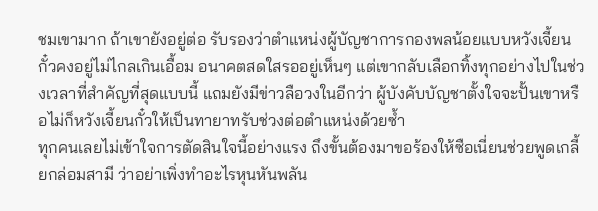ชมเขามาก ถ้าเขายังอยู่ต่อ รับรองว่าตำแหน่งผู้บัญชาการกองพลน้อยแบบหวังเจี้ยนกั๋วคงอยู่ไม่ไกลเกินเอื้อม อนาคตสดใสรออยู่เห็นๆ แต่เขากลับเลือกทิ้งทุกอย่างไปในช่วงเวลาที่สำคัญที่สุดแบบนี้ แถมยังมีข่าวลือวงในอีกว่า ผู้บังคับบัญชาตั้งใจจะปั้นเขาหรือไม่ก็หวังเจี้ยนกั๋วให้เป็นทายาทรับช่วงต่อตำแหน่งด้วยซ้ำ
ทุกคนเลยไม่เข้าใจการตัดสินใจนี้อย่างแรง ถึงขั้นต้องมาขอร้องให้ซือเนี่ยนช่วยพูดเกลี้ยกล่อมสามี ว่าอย่าเพิ่งทำอะไรหุนหันพลัน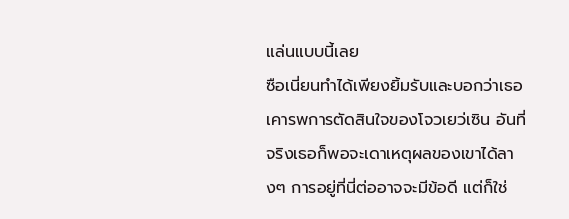แล่นแบบนี้เลย
ซือเนี่ยนทำได้เพียงยิ้มรับและบอกว่าเธอเคารพการตัดสินใจของโจวเยว่เซิน อันที่จริงเธอก็พอจะเดาเหตุผลของเขาได้ลางๆ การอยู่ที่นี่ต่ออาจจะมีข้อดี แต่ก็ใช่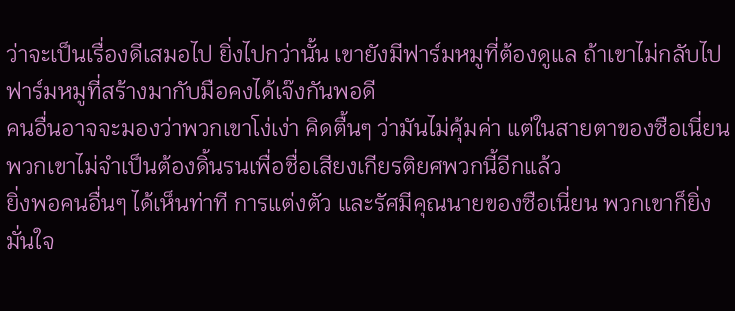ว่าจะเป็นเรื่องดีเสมอไป ยิ่งไปกว่านั้น เขายังมีฟาร์มหมูที่ต้องดูแล ถ้าเขาไม่กลับไป ฟาร์มหมูที่สร้างมากับมือคงได้เจ๊งกันพอดี
คนอื่นอาจจะมองว่าพวกเขาโง่เง่า คิดตื้นๆ ว่ามันไม่คุ้มค่า แต่ในสายตาของซือเนี่ยน พวกเขาไม่จำเป็นต้องดิ้นรนเพื่อชื่อเสียงเกียรติยศพวกนี้อีกแล้ว
ยิ่งพอคนอื่นๆ ได้เห็นท่าที การแต่งตัว และรัศมีคุณนายของซือเนี่ยน พวกเขาก็ยิ่งมั่นใจ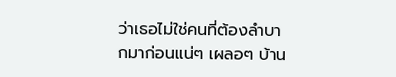ว่าเธอไม่ใช่คนที่ต้องลำบากมาก่อนแน่ๆ เผลอๆ บ้าน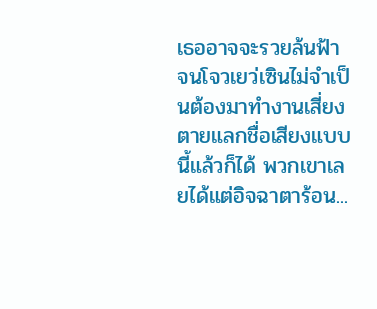เธออาจจะรวยล้นฟ้า จนโจวเยว่เซินไม่จำเป็นต้องมาทำงานเสี่ยงตายแลกชื่อเสียงแบบนี้แล้วก็ได้ พวกเขาเลยได้แต่อิจฉาตาร้อน...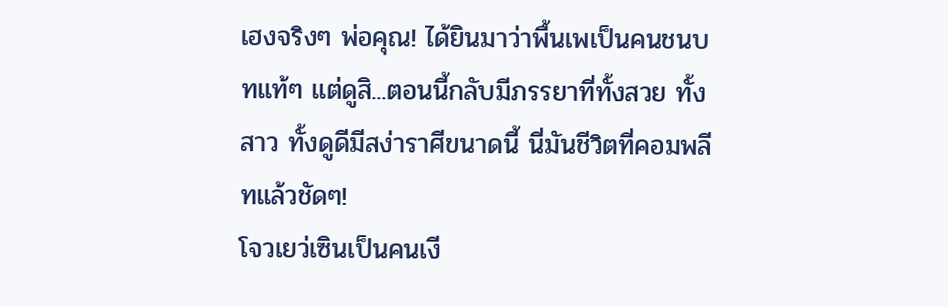เฮงจริงๆ พ่อคุณ! ได้ยินมาว่าพื้นเพเป็นคนชนบทแท้ๆ แต่ดูสิ...ตอนนี้กลับมีภรรยาที่ทั้งสวย ทั้งสาว ทั้งดูดีมีสง่าราศีขนาดนี้ นี่มันชีวิตที่คอมพลีทแล้วชัดๆ!
โจวเยว่เซินเป็นคนเงี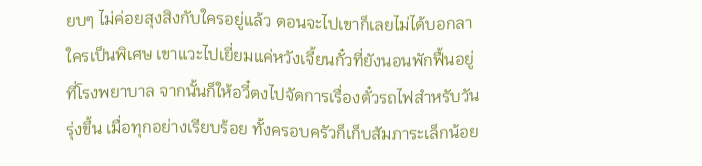ยบๆ ไม่ค่อยสุงสิงกับใครอยู่แล้ว ตอนจะไปเขาก็เลยไม่ได้บอกลาใครเป็นพิเศษ เขาแวะไปเยี่ยมแค่หวังเจี้ยนกั๋วที่ยังนอนพักฟื้นอยู่ที่โรงพยาบาล จากนั้นก็ให้อวี๋ตงไปจัดการเรื่องตั๋วรถไฟสำหรับวันรุ่งขึ้น เมื่อทุกอย่างเรียบร้อย ทั้งครอบครัวก็เก็บสัมภาระเล็กน้อย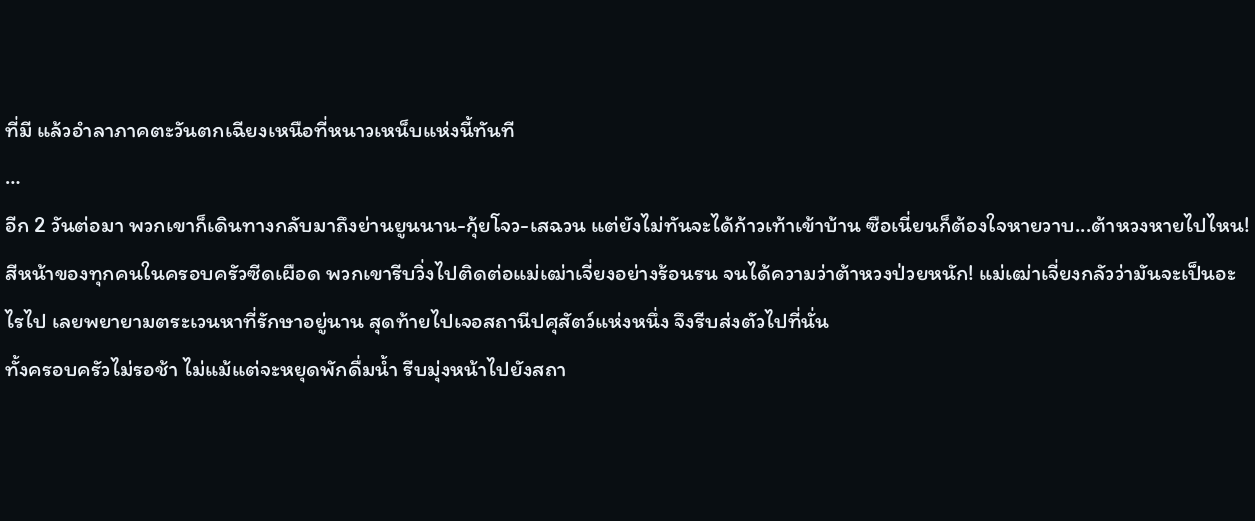ที่มี แล้วอำลาภาคตะวันตกเฉียงเหนือที่หนาวเหน็บแห่งนี้ทันที
…
อีก 2 วันต่อมา พวกเขาก็เดินทางกลับมาถึงย่านยูนนาน-กุ้ยโจว-เสฉวน แต่ยังไม่ทันจะได้ก้าวเท้าเข้าบ้าน ซือเนี่ยนก็ต้องใจหายวาบ...ต้าหวงหายไปไหน!
สีหน้าของทุกคนในครอบครัวซีดเผือด พวกเขารีบวิ่งไปติดต่อแม่เฒ่าเจี่ยงอย่างร้อนรน จนได้ความว่าต้าหวงป่วยหนัก! แม่เฒ่าเจี่ยงกลัวว่ามันจะเป็นอะไรไป เลยพยายามตระเวนหาที่รักษาอยู่นาน สุดท้ายไปเจอสถานีปศุสัตว์แห่งหนึ่ง จึงรีบส่งตัวไปที่นั่น
ทั้งครอบครัวไม่รอช้า ไม่แม้แต่จะหยุดพักดื่มน้ำ รีบมุ่งหน้าไปยังสถา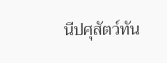นีปศุสัตว์ทัน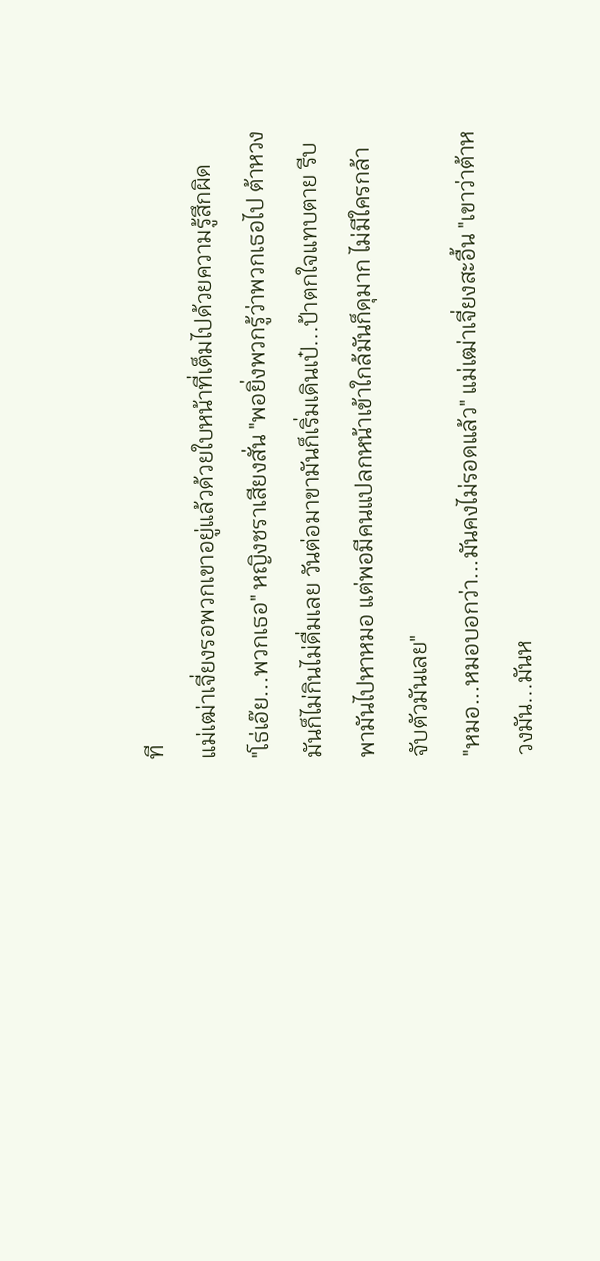ที
แม่เฒ่าเจี่ยงรอพวกเขาอยู่แล้วด้วยใบหน้าที่เต็มไปด้วยความรู้สึกผิด
"โธ่เอ๊ย...พวกเธอ" หญิงชราเสียงสั่น "พอยิ่งพวกรู้ว่าพวกเธอไป ต้าหวงมันก็ไม่กินไม่ดื่มเลย วันต่อมาขามันก็เริ่มเดินเป๋...ป้าตกใจแทบตาย รีบพามันไปหาหมอ แต่พอมีคนแปลกหน้าเข้าใกล้มันก็ดุมาก ไม่มีใครกล้าจับตัวมันเลย"
"หมอ...หมอบอกว่า...มันคงไม่รอดแล้ว" แม่เฒ่าเจี่ยงสะอื้น "เขาว่าต้าหวงมัน...มันห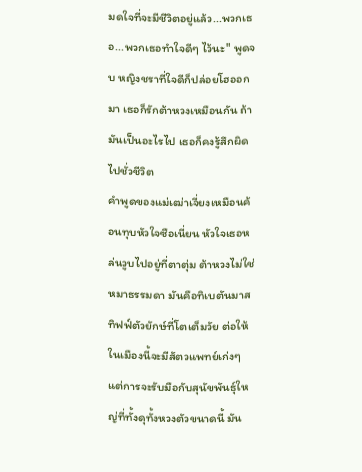มดใจที่จะมีชีวิตอยู่แล้ว...พวกเธอ...พวกเธอทำใจดีๆ ไว้นะ" พูดจบ หญิงชราที่ใจดีก็ปล่อยโฮออกมา เธอก็รักต้าหวงเหมือนกัน ถ้ามันเป็นอะไรไป เธอก็คงรู้สึกผิดไปชั่วชีวิต
คำพูดของแม่เฒ่าเจี่ยงเหมือนค้อนทุบหัวใจซือเนี่ยน หัวใจเธอหล่นวูบไปอยู่ที่ตาตุ่ม ต้าหวงไม่ใช่หมาธรรมดา มันคือทิเบตันมาสทิฟฟ์ตัวยักษ์ที่โตเต็มวัย ต่อให้ในเมืองนี้จะมีสัตวแพทย์เก่งๆ แต่การจะรับมือกับสุนัขพันธุ์ใหญ่ที่ทั้งดุทั้งหวงตัวขนาดนี้ มัน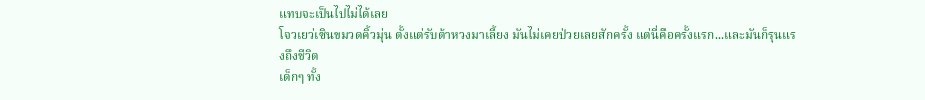แทบจะเป็นไปไม่ได้เลย
โจวเยว่เซินขมวดคิ้วมุ่น ตั้งแต่รับต้าหวงมาเลี้ยง มันไม่เคยป่วยเลยสักครั้ง แต่นี่คือครั้งแรก...และมันก็รุนแรงถึงชีวิต
เด็กๆ ทั้ง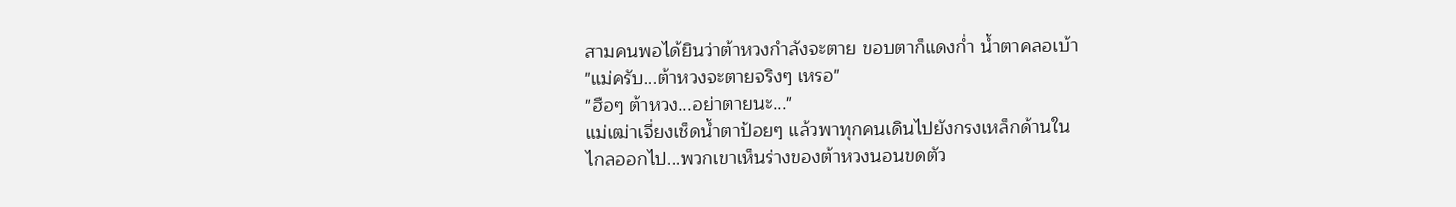สามคนพอได้ยินว่าต้าหวงกำลังจะตาย ขอบตาก็แดงก่ำ น้ำตาคลอเบ้า
"แม่ครับ...ต้าหวงจะตายจริงๆ เหรอ"
"ฮือๆ ต้าหวง...อย่าตายนะ..."
แม่เฒ่าเจี่ยงเช็ดน้ำตาป้อยๆ แล้วพาทุกคนเดินไปยังกรงเหล็กด้านใน
ไกลออกไป...พวกเขาเห็นร่างของต้าหวงนอนขดตัว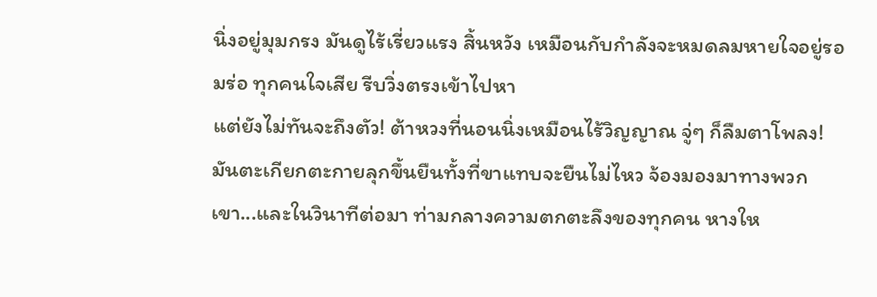นิ่งอยู่มุมกรง มันดูไร้เรี่ยวแรง สิ้นหวัง เหมือนกับกำลังจะหมดลมหายใจอยู่รอมร่อ ทุกคนใจเสีย รีบวิ่งตรงเข้าไปหา
แต่ยังไม่ทันจะถึงตัว! ต้าหวงที่นอนนิ่งเหมือนไร้วิญญาณ จู่ๆ ก็ลืมตาโพลง!
มันตะเกียกตะกายลุกขึ้นยืนทั้งที่ขาแทบจะยืนไม่ไหว จ้องมองมาทางพวกเขา...และในวินาทีต่อมา ท่ามกลางความตกตะลึงของทุกคน หางให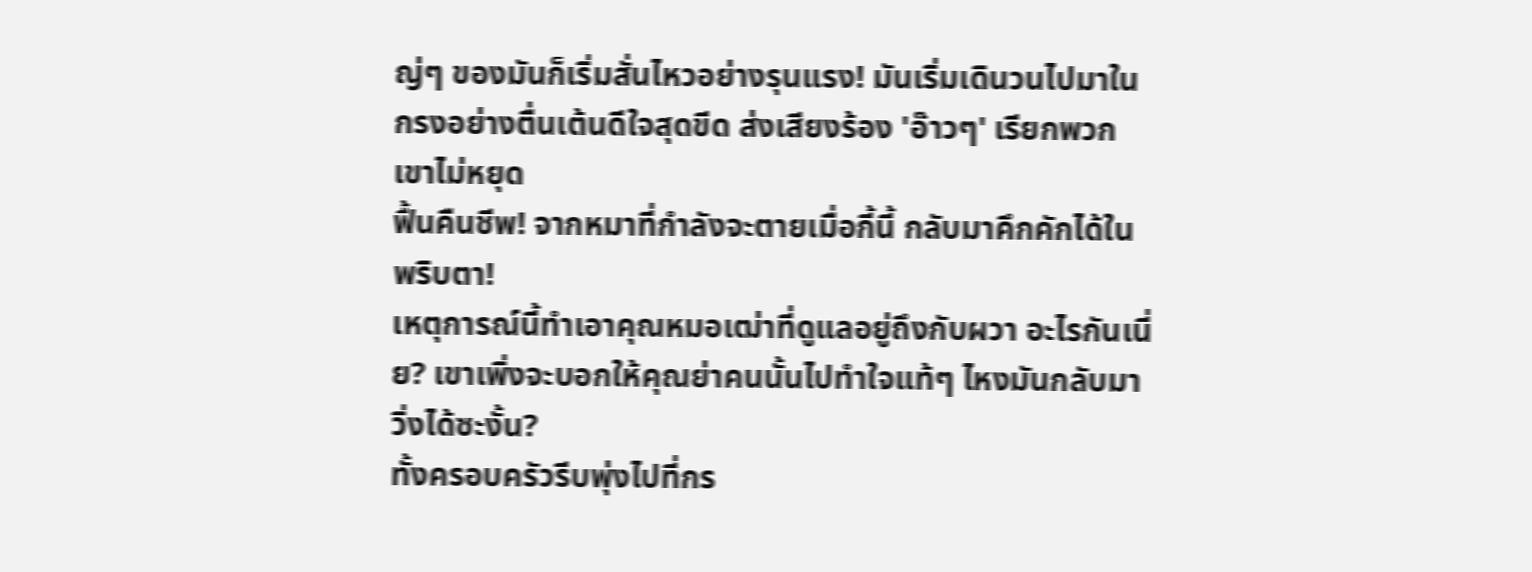ญ่ๆ ของมันก็เริ่มสั่นไหวอย่างรุนแรง! มันเริ่มเดินวนไปมาในกรงอย่างตื่นเต้นดีใจสุดขีด ส่งเสียงร้อง 'อ๊าวๆ' เรียกพวกเขาไม่หยุด
ฟื้นคืนชีพ! จากหมาที่กำลังจะตายเมื่อกี้นี้ กลับมาคึกคักได้ในพริบตา!
เหตุการณ์นี้ทำเอาคุณหมอเฒ่าที่ดูแลอยู่ถึงกับผวา อะไรกันเนี่ย? เขาเพิ่งจะบอกให้คุณย่าคนนั้นไปทำใจแท้ๆ ไหงมันกลับมาวิ่งได้ซะงั้น?
ทั้งครอบครัวรีบพุ่งไปที่กร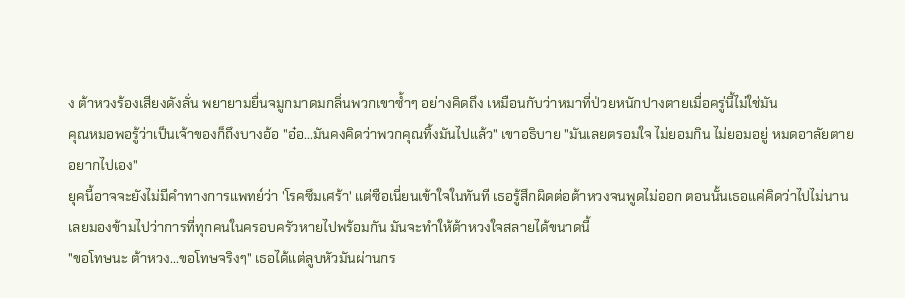ง ต้าหวงร้องเสียงดังลั่น พยายามยื่นจมูกมาดมกลิ่นพวกเขาซ้ำๆ อย่างคิดถึง เหมือนกับว่าหมาที่ป่วยหนักปางตายเมื่อครู่นี้ไม่ใช่มัน
คุณหมอพอรู้ว่าเป็นเจ้าของก็ถึงบางอ้อ "อ๋อ...มันคงคิดว่าพวกคุณทิ้งมันไปแล้ว" เขาอธิบาย "มันเลยตรอมใจ ไม่ยอมกิน ไม่ยอมอยู่ หมดอาลัยตายอยากไปเอง"
ยุคนี้อาจจะยังไม่มีคำทางการแพทย์ว่า 'โรคซึมเศร้า' แต่ซือเนี่ยนเข้าใจในทันที เธอรู้สึกผิดต่อต้าหวงจนพูดไม่ออก ตอนนั้นเธอแค่คิดว่าไปไม่นาน เลยมองข้ามไปว่าการที่ทุกคนในครอบครัวหายไปพร้อมกัน มันจะทำให้ต้าหวงใจสลายได้ขนาดนี้
"ขอโทษนะ ต้าหวง...ขอโทษจริงๆ" เธอได้แต่ลูบหัวมันผ่านกร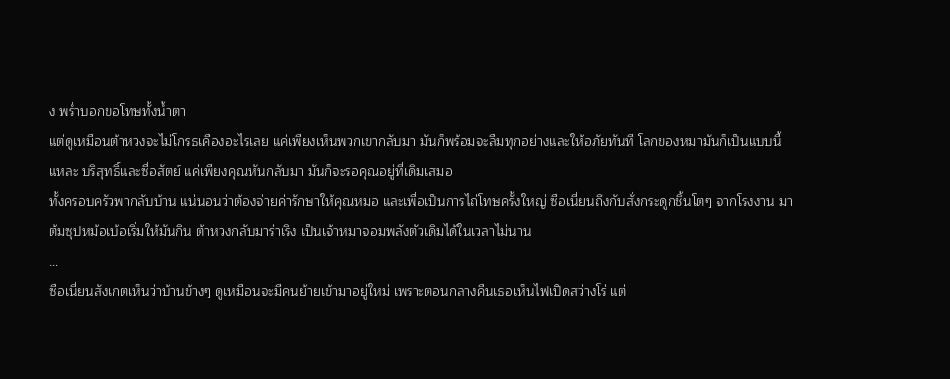ง พร่ำบอกขอโทษทั้งน้ำตา
แต่ดูเหมือนต้าหวงจะไม่โกรธเคืองอะไรเลย แค่เพียงเห็นพวกเขากลับมา มันก็พร้อมจะลืมทุกอย่างและให้อภัยทันที โลกของหมามันก็เป็นแบบนี้แหละ บริสุทธิ์และซื่อสัตย์ แค่เพียงคุณหันกลับมา มันก็จะรอคุณอยู่ที่เดิมเสมอ
ทั้งครอบครัวพากลับบ้าน แน่นอนว่าต้องจ่ายค่ารักษาให้คุณหมอ และเพื่อเป็นการไถ่โทษครั้งใหญ่ ซือเนี่ยนถึงกับสั่งกระดูกชิ้นโตๆ จากโรงงาน มาต้มซุปหม้อเบ้อเริ่มให้มันกิน ต้าหวงกลับมาร่าเริง เป็นเจ้าหมาจอมพลังตัวเดิมได้ในเวลาไม่นาน
…
ซือเนี่ยนสังเกตเห็นว่าบ้านข้างๆ ดูเหมือนจะมีคนย้ายเข้ามาอยู่ใหม่ เพราะตอนกลางคืนเธอเห็นไฟเปิดสว่างโร่ แต่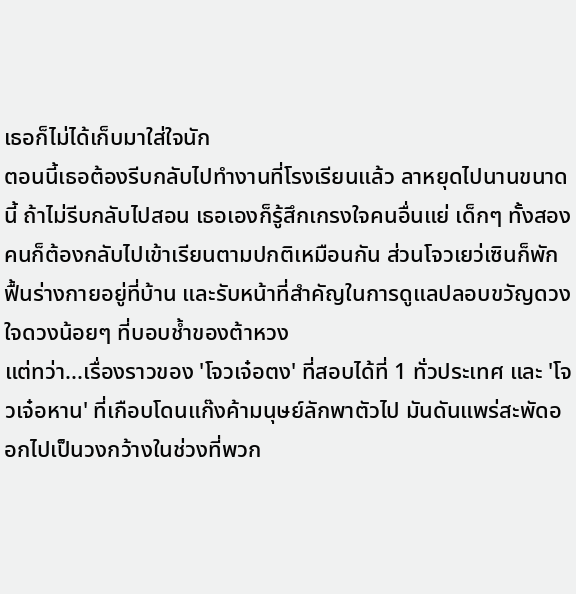เธอก็ไม่ได้เก็บมาใส่ใจนัก
ตอนนี้เธอต้องรีบกลับไปทำงานที่โรงเรียนแล้ว ลาหยุดไปนานขนาดนี้ ถ้าไม่รีบกลับไปสอน เธอเองก็รู้สึกเกรงใจคนอื่นแย่ เด็กๆ ทั้งสองคนก็ต้องกลับไปเข้าเรียนตามปกติเหมือนกัน ส่วนโจวเยว่เซินก็พักฟื้นร่างกายอยู่ที่บ้าน และรับหน้าที่สำคัญในการดูแลปลอบขวัญดวงใจดวงน้อยๆ ที่บอบช้ำของต้าหวง
แต่ทว่า...เรื่องราวของ 'โจวเจ๋อตง' ที่สอบได้ที่ 1 ทั่วประเทศ และ 'โจวเจ๋อหาน' ที่เกือบโดนแก๊งค้ามนุษย์ลักพาตัวไป มันดันแพร่สะพัดออกไปเป็นวงกว้างในช่วงที่พวก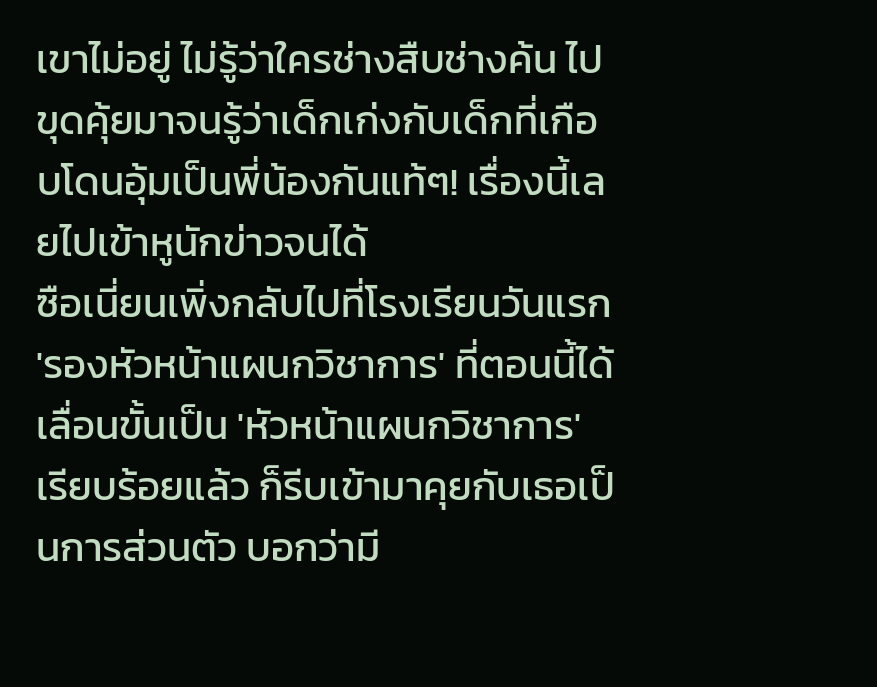เขาไม่อยู่ ไม่รู้ว่าใครช่างสืบช่างค้น ไปขุดคุ้ยมาจนรู้ว่าเด็กเก่งกับเด็กที่เกือบโดนอุ้มเป็นพี่น้องกันแท้ๆ! เรื่องนี้เลยไปเข้าหูนักข่าวจนได้
ซือเนี่ยนเพิ่งกลับไปที่โรงเรียนวันแรก 'รองหัวหน้าแผนกวิชาการ' ที่ตอนนี้ได้เลื่อนขั้นเป็น 'หัวหน้าแผนกวิชาการ' เรียบร้อยแล้ว ก็รีบเข้ามาคุยกับเธอเป็นการส่วนตัว บอกว่ามี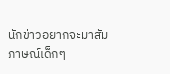นักข่าวอยากจะมาสัมภาษณ์เด็กๆ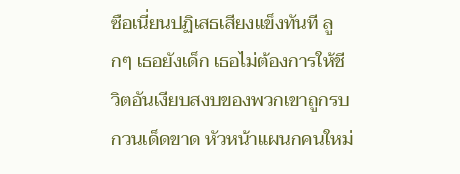ซือเนี่ยนปฏิเสธเสียงแข็งทันที ลูกๆ เธอยังเด็ก เธอไม่ต้องการให้ชีวิตอันเงียบสงบของพวกเขาถูกรบกวนเด็ดขาด หัวหน้าแผนกคนใหม่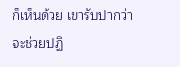ก็เห็นด้วย เขารับปากว่าจะช่วยปฏิ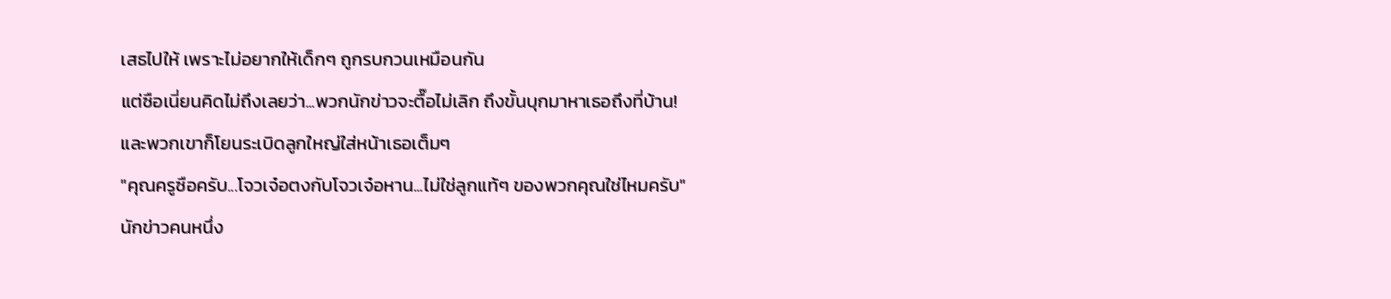เสธไปให้ เพราะไม่อยากให้เด็กๆ ถูกรบกวนเหมือนกัน
แต่ซือเนี่ยนคิดไม่ถึงเลยว่า...พวกนักข่าวจะตื๊อไม่เลิก ถึงขั้นบุกมาหาเธอถึงที่บ้าน!
และพวกเขาก็โยนระเบิดลูกใหญ่ใส่หน้าเธอเต็มๆ
"คุณครูซือครับ...โจวเจ๋อตงกับโจวเจ๋อหาน...ไม่ใช่ลูกแท้ๆ ของพวกคุณใช่ไหมครับ"
นักข่าวคนหนึ่ง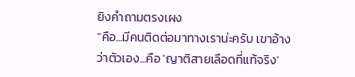ยิงคำถามตรงเผง
"คือ...มีคนติดต่อมาทางเราน่ะครับ เขาอ้างว่าตัวเอง...คือ 'ญาติสายเลือดที่แท้จริง'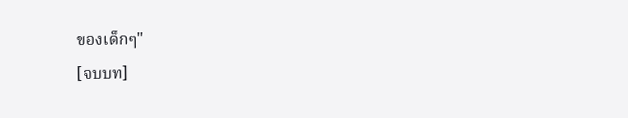ของเด็กๆ"
[จบบท]